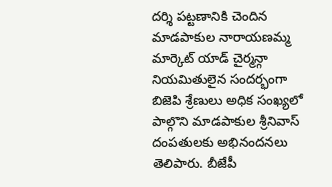దర్శి పట్టణానికి చెందిన మాడపాకుల నారాయణమ్మ మార్కెట్ యాడ్ చైర్మన్గా నియమితులైన సందర్భంగా బిజెపి శ్రేణులు అధిక సంఖ్యలో పాల్గొని మాడపాకుల శ్రీనివాస్ దంపతులకు అభినందనలు తెలిపారు. బీజేపీ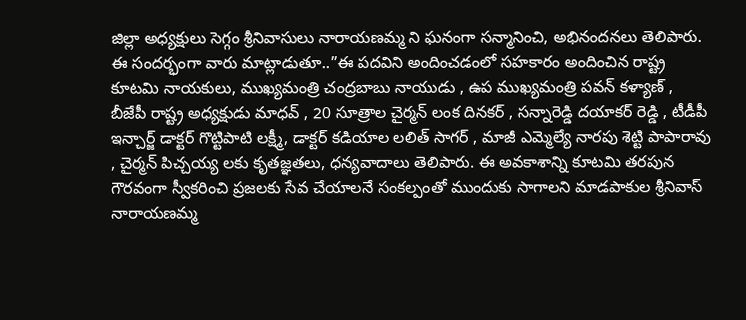జిల్లా అధ్యక్షులు సెగ్గం శ్రీనివాసులు నారాయణమ్మ ని ఘనంగా సన్మానించి, అభినందనలు తెలిపారు.
ఈ సందర్భంగా వారు మాట్లాడుతూ..”ఈ పదవిని అందించడంలో సహకారం అందించిన రాష్ట్ర కూటమి నాయకులు, ముఖ్యమంత్రి చంద్రబాబు నాయుడు , ఉప ముఖ్యమంత్రి పవన్ కళ్యాణ్ , బీజేపీ రాష్ట్ర అధ్యక్షుడు మాధవ్ , 20 సూత్రాల చైర్మన్ లంక దినకర్ , సన్నారెడ్డి దయాకర్ రెడ్డి , టీడీపీ ఇన్చార్జ్ డాక్టర్ గొట్టిపాటి లక్ష్మీ, డాక్టర్ కడియాల లలిత్ సాగర్ , మాజీ ఎమ్మెల్యే నారపు శెట్టి పాపారావు , చైర్మన్ పిచ్చయ్య లకు కృతజ్ఞతలు, ధన్యవాదాలు తెలిపారు. ఈ అవకాశాన్ని కూటమి తరపున గౌరవంగా స్వీకరించి ప్రజలకు సేవ చేయాలనే సంకల్పంతో ముందుకు సాగాలని మాడపాకుల శ్రీనివాస్ నారాయణమ్మ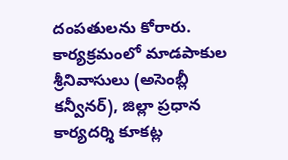దంపతులను కోరారు.
కార్యక్రమంలో మాడపాకుల శ్రీనివాసులు (అసెంబ్లీ కన్వీనర్), జిల్లా ప్రధాన కార్యదర్శి కూకట్ల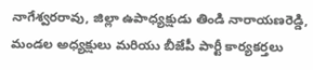నాగేశ్వరరావు, జిల్లా ఉపాధ్యక్షుడు తిండి నారాయణరెడ్డి, మండల అధ్యక్షులు మరియు బీజేపీ పార్టీ కార్యకర్తలు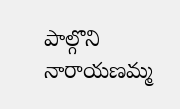పాల్గొని నారాయణమ్మ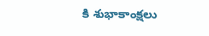కి శుభాకాంక్షలు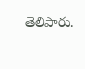తెలిపారు.